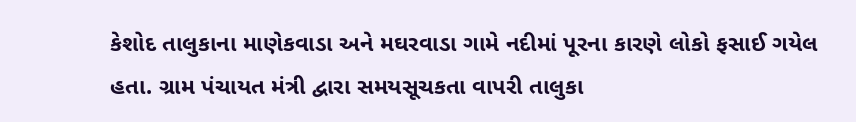કેશોદ તાલુકાના માણેકવાડા અને મઘરવાડા ગામે નદીમાં પૂરના કારણે લોકો ફસાઈ ગયેલ હતા. ગ્રામ પંચાયત મંત્રી દ્વારા સમયસૂચકતા વાપરી તાલુકા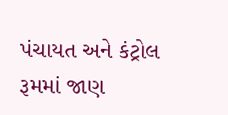પંચાયત અને કંટ્રોલ રૂમમાં જાણ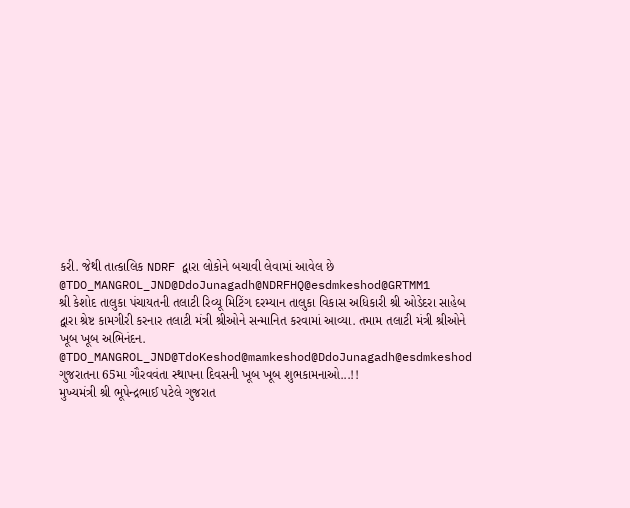કરી. જેથી તાત્કાલિક NDRF દ્વારા લોકોને બચાવી લેવામાં આવેલ છે @TDO_MANGROL_JND@DdoJunagadh@NDRFHQ@esdmkeshod@GRTMM1
શ્રી કેશોદ તાલુકા પંચાયતની તલાટી રિવ્યૂ મિટિંગ દરમ્યાન તાલુકા વિકાસ અધિકારી શ્રી ઓડેદરા સાહેબ દ્વારા શ્રેષ્ટ કામગીરી કરનાર તલાટી મંત્રી શ્રીઓને સન્માનિત કરવામાં આવ્યા. તમામ તલાટી મંત્રી શ્રીઓને ખૂબ ખૂબ અભિનંદન.
@TDO_MANGROL_JND@TdoKeshod@mamkeshod@DdoJunagadh@esdmkeshod
ગુજરાતના 65મા ગૌરવવંતા સ્થાપના દિવસની ખૂબ ખૂબ શુભકામનાઓ...!!
મુખ્યમંત્રી શ્રી ભૂપેન્દ્રભાઈ પટેલે ગુજરાત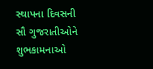સ્થાપના દિવસની સૌ ગુજરાતીઓને શુભકામનાઓ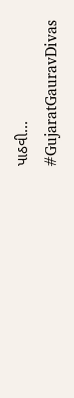પાઠવી...
#GujaratGauravDivas